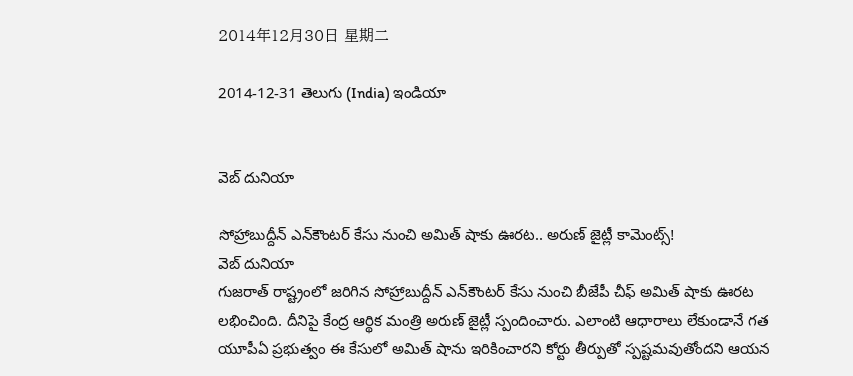2014年12月30日 星期二

2014-12-31 తెలుగు (India) ఇండియా


వెబ్ దునియా

సోహ్రాబుద్దీన్ ఎన్‌కౌంటర్ కేసు నుంచి అమిత్ షాకు ఊరట.. అరుణ్ జైట్లీ కామెంట్స్!
వెబ్ దునియా
గుజరాత్ రాష్ట్రంలో జరిగిన సోహ్రాబుద్దీన్ ఎన్‌కౌంటర్ కేసు నుంచి బీజేపీ చీఫ్ అమిత్ షాకు ఊరట లభించింది. దీనిపై కేంద్ర ఆర్థిక మంత్రి అరుణ్ జైట్లీ స్పందించారు. ఎలాంటి ఆధారాలు లేకుండానే గత యూపీఏ ప్రభుత్వం ఈ కేసులో అమిత్ షాను ఇరికించారని కోర్టు తీర్పుతో స్పష్టమవుతోందని ఆయన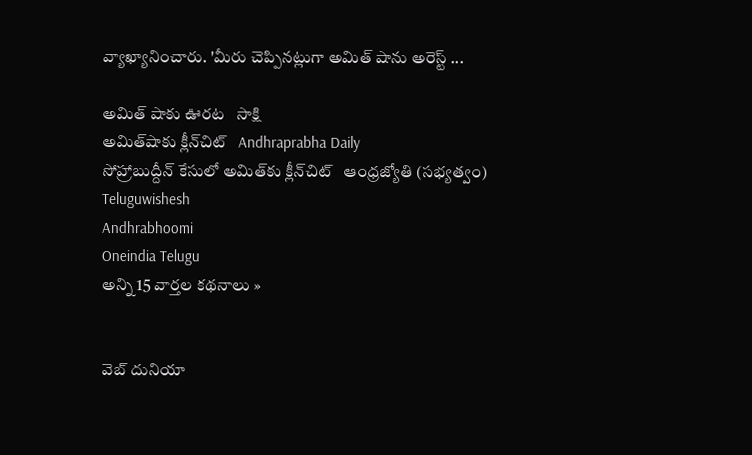వ్యాఖ్యానించారు. 'మీరు చెప్పినట్లుగా అమిత్ షాను అరెస్ట్ ...

అమిత్ షాకు ఊరట   సాక్షి
అమిత్‌షాకు క్లీన్‌చిట్‌   Andhraprabha Daily
సోహ్రాబుద్దీన్‌ కేసులో అమిత్‌కు క్లీన్‌చిట్‌   ఆంధ్రజ్యోతి (సభ్యత్వం)
Teluguwishesh
Andhrabhoomi
Oneindia Telugu
అన్ని 15 వార్తల కథనాలు »


వెబ్ దునియా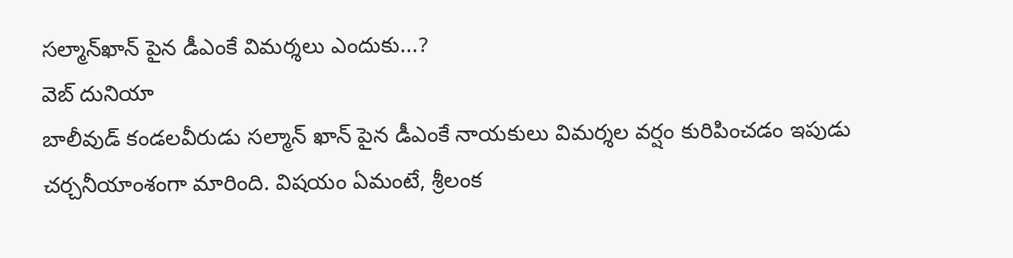సల్మాన్‌ఖాన్‌ పైన డీఎంకే విమర్శలు ఎందుకు...?
వెబ్ దునియా
బాలీవుడ్ కండలవీరుడు సల్మాన్‌ ఖాన్ పైన డీఎంకే నాయకులు విమర్శల వర్షం కురిపించడం ఇపుడు చర్చనీయాంశంగా మారింది. విషయం ఏమంటే, శ్రీలంక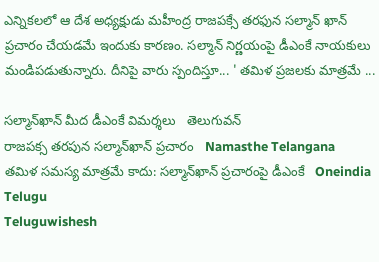ఎన్నికలలో ఆ దేశ అధ్యక్షుడు మహీంద్ర రాజపక్సే తరఫున సల్మాన్ ఖాన్ ప్రచారం చేయడమే ఇందుకు కారణం. సల్మాన్ నిర్ణయంపై డీఎంకే నాయకులు మండిపడుతున్నారు. దీనిపై వారు స్పందిస్తూ... ' తమిళ ప్రజలకు మాత్రమే ...

సల్మాన్‌ఖాన్‌ మీద డీఎంకే విమర్శలు   తెలుగువన్
రాజపక్స తరపున సల్మాన్‌ఖాన్ ప్రచారం   Namasthe Telangana
తమిళ సమస్య మాత్రమే కాదు: సల్మాన్‌ఖాన్ ప్రచారంపై డీఎంకే   Oneindia Telugu
Teluguwishesh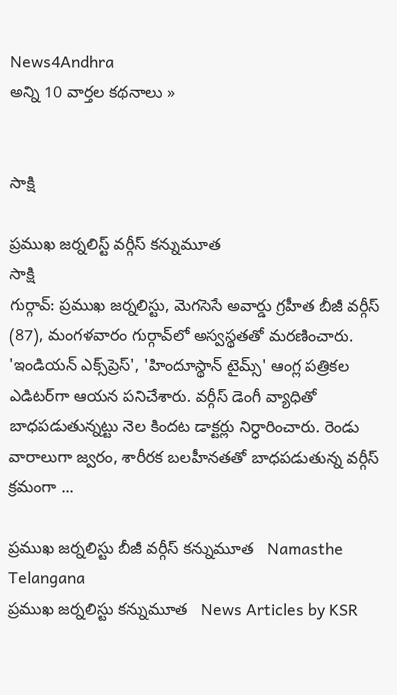News4Andhra
అన్ని 10 వార్తల కథనాలు »


సాక్షి

ప్రముఖ జర్నలిస్ట్ వర్గీస్ కన్నుమూత
సాక్షి
గుర్గావ్: ప్రముఖ జర్నలిస్టు, మెగసెసే అవార్డు గ్రహీత బీజీ వర్గీస్ (87), మంగళవారం గుర్గావ్‌లో అస్వస్థతతో మరణించారు. 'ఇండియన్ ఎక్స్‌ప్రెస్', 'హిందూస్థాన్ టైమ్స్' ఆంగ్ల పత్రికల ఎడిటర్‌గా ఆయన పనిచేశారు. వర్గీస్ డెంగీ వ్యాధితో బాధపడుతున్నట్టు నెల కిందట డాక్టర్లు నిర్ధారించారు. రెండు వారాలుగా జ్వరం, శారీరక బలహీనతతో బాధపడుతున్న వర్గీస్ క్రమంగా ...

ప్రముఖ జర్నలిస్టు బీజీ వర్గీస్ కన్నుమూత   Namasthe Telangana
ప్రముఖ జర్నలిస్టు కన్నుమూత   News Articles by KSR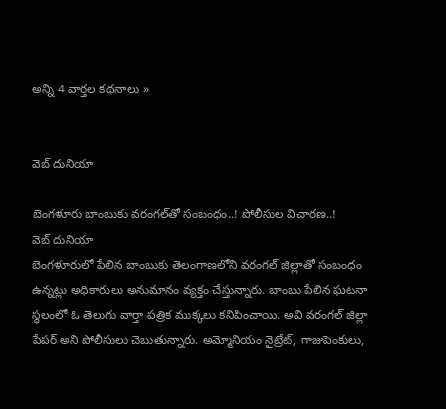అన్ని 4 వార్తల కథనాలు »


వెబ్ దునియా

బెంగళూరు బాంబుకు వరంగల్‌‌తో సంబంధం..! పోలీసుల విచారణ..!
వెబ్ దునియా
బెంగళూరులో పేలిన బాంబుకు తెలంగాణలోని వరంగల్ జిల్లాతో సంబంధం ఉన్నట్లు అధికారులు అనుమానం వ్యక్తం చేస్తున్నారు. బాంబు పేలిన ఘటనా స్థలంలో ఓ తెలుగు వార్తా పత్రిక ముక్కలు కనిపించాయి. అవి వరంగల్ జిల్లా పేపర్ అని పోలీసులు చెబుతున్నారు. అమ్మోనియం నైట్రేట్, గాజుపెంకులు,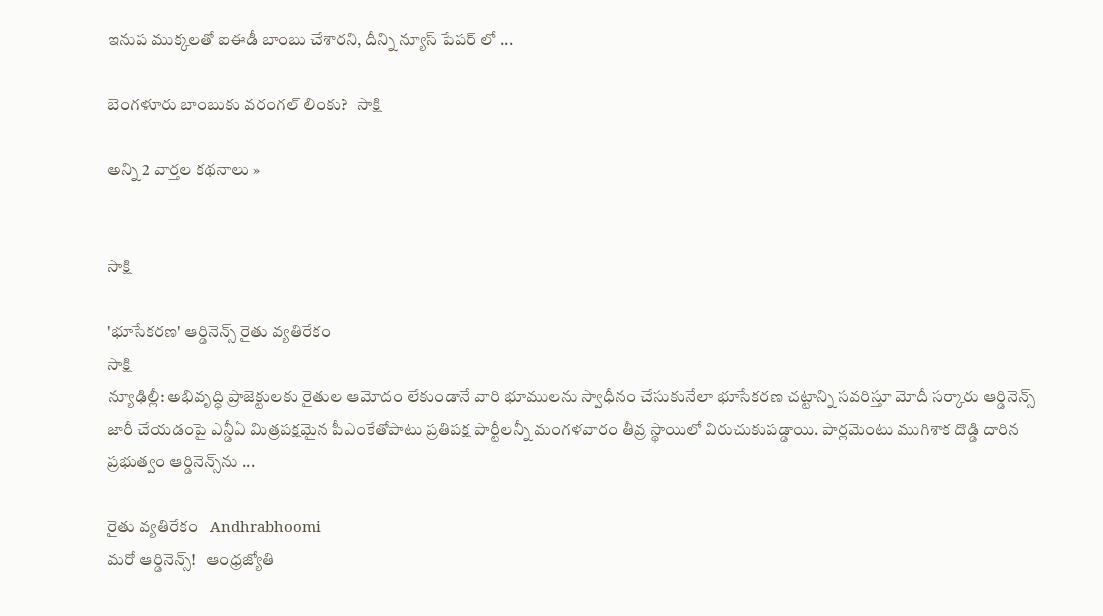ఇనుప ముక్కలతో ఐఈడీ బాంబు చేశారని, దీన్ని న్యూస్ పేపర్ లో ...

బెంగళూరు బాంబుకు వరంగల్ లింకు?   సాక్షి

అన్ని 2 వార్తల కథనాలు »


సాక్షి

'భూసేకరణ' ఆర్డినెన్స్ రైతు వ్యతిరేకం
సాక్షి
న్యూఢిల్లీ: అభివృద్ధి ప్రాజెక్టులకు రైతుల ఆమోదం లేకుండానే వారి భూములను స్వాధీనం చేసుకునేలా భూసేకరణ చట్టాన్ని సవరిస్తూ మోదీ సర్కారు ఆర్డినెన్స్ జారీ చేయడంపై ఎన్డీఏ మిత్రపక్షమైన పీఎంకేతోపాటు ప్రతిపక్ష పార్టీలన్నీ మంగళవారం తీవ్ర స్థాయిలో విరుచుకుపడ్డాయి. పార్లమెంటు ముగిశాక దొడ్డి దారిన ప్రభుత్వం ఆర్డినెన్స్‌ను ...

రైతు వ్యతిరేకం   Andhrabhoomi
మరో ఆర్డినెన్స్‌!   ఆంధ్రజ్యోతి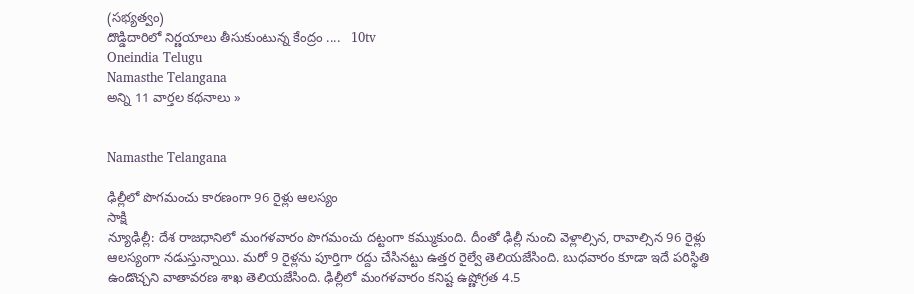(సభ్యత్వం)
దొడ్డిదారిలో నిర్ణయాలు తీసుకుంటున్న కేంద్రం ....   10tv
Oneindia Telugu
Namasthe Telangana
అన్ని 11 వార్తల కథనాలు »


Namasthe Telangana

ఢిల్లీలో పొగమంచు కారణంగా 96 రైళ్లు ఆలస్యం
సాక్షి
న్యూఢిల్లీ: దేశ రాజధానిలో మంగళవారం పొగమంచు దట్టంగా కమ్ముకుంది. దీంతో ఢిల్లీ నుంచి వెళ్లాల్సిన, రావాల్సిన 96 రైళ్లు ఆలస్యంగా నడుస్తున్నాయి. మరో 9 రైళ్లను పూర్తిగా రద్దు చేసినట్టు ఉత్తర రైల్వే తెలియజేసింది. బుధవారం కూడా ఇదే పరిస్థితి ఉండొచ్చని వాతావరణ శాఖ తెలియజేసింది. ఢిల్లీలో మంగళవారం కనిష్ట ఉష్ణోగ్రత 4.5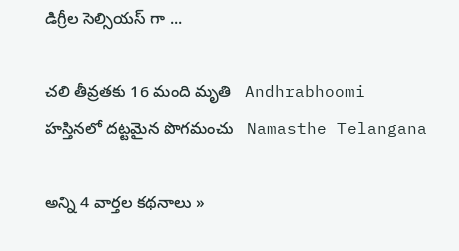డిగ్రీల సెల్సియస్ గా ...

చలి తీవ్రతకు 16 మంది మృతి   Andhrabhoomi
హస్తినలో దట్టమైన పొగమంచు   Namasthe Telangana

అన్ని 4 వార్తల కథనాలు »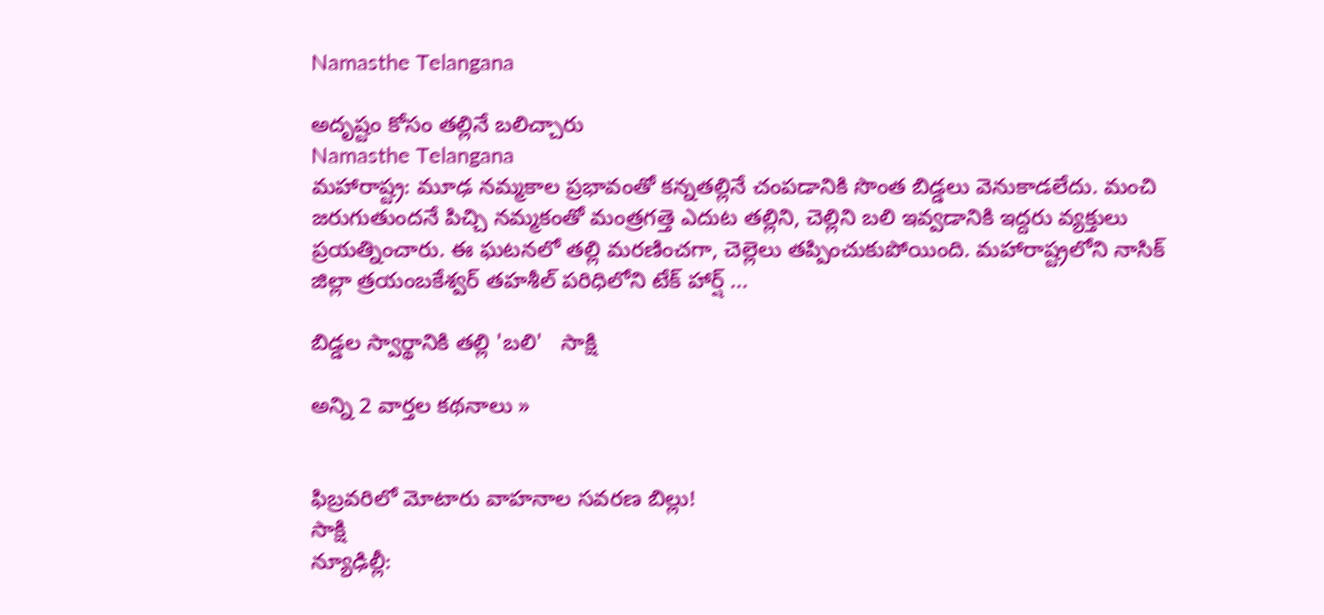Namasthe Telangana

అదృష్టం కోసం తల్లినే బలిచ్చారు
Namasthe Telangana
మహారాష్ట్ర: మూఢ నమ్మకాల ప్రభావంతో కన్నతల్లినే చంపడానికి సొంత బిడ్డలు వెనుకాడలేదు. మంచి జరుగుతుందనే పిచ్చి నమ్మకంతో మంత్రగత్తె ఎదుట తల్లిని, చెల్లిని బలి ఇవ్వడానికి ఇద్దరు వ్యక్తులు ప్రయత్నించారు. ఈ ఘటనలో తల్లి మరణించగా, చెల్లెలు తప్పించుకుపోయింది. మహారాష్ట్రలోని నాసిక్ జిల్లా త్రయంబకేశ్వర్ తహశీల్ పరిధిలోని టేక్ హార్ష్ ...

బిడ్డల స్వార్థానికి తల్లి 'బలి'   సాక్షి

అన్ని 2 వార్తల కథనాలు »


ఫిబ్రవరిలో మోటారు వాహనాల సవరణ బిల్లు!
సాక్షి
న్యూఢిల్లీ: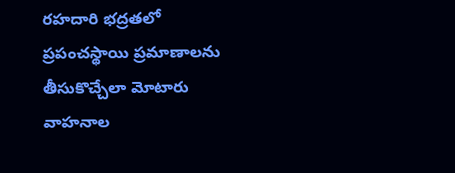రహదారి భద్రతలో ప్రపంచస్థాయి ప్రమాణాలను తీసుకొచ్చేలా మోటారు వాహనాల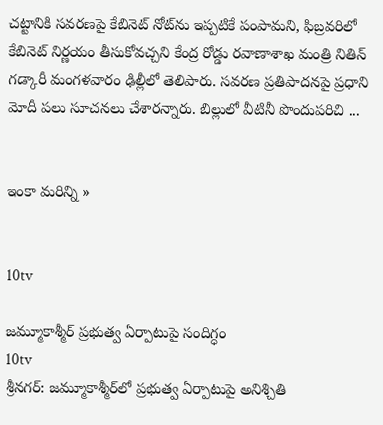చట్టానికి సవరణపై కేబినెట్ నోట్‌ను ఇప్పటికే పంపామని, ఫిబ్రవరిలో కేబినెట్ నిర్ణయం తీసుకోవచ్చని కేంద్ర రోడ్డు రవాణాశాఖ మంత్రి నితిన్ గడ్కారీ మంగళవారం ఢిల్లీలో తెలిపారు. సవరణ ప్రతిపాదనపై ప్రధాని మోదీ పలు సూచనలు చేశారన్నారు. బిల్లులో వీటినీ పొందుపరిచి ...


ఇంకా మరిన్ని »


10tv

జమ్మూకాశ్మీర్‌ ప్రభుత్వ ఏర్పాటుపై సందిగ్ధం
10tv
శ్రీనగర్: జమ్మూకాశ్మీర్‌లో ప్రభుత్వ ఏర్పాటుపై అనిశ్చితి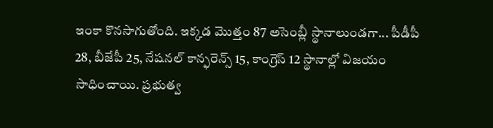ఇంకా కొనసాగుతోంది. ఇక్కడ మొత్తం 87 అసెంబ్లీ స్థానాలుండగా... పీడీపీ 28, బీజేపీ 25, నేషనల్ కాన్ఫరెన్స్‌ 15, కాంగ్రెస్ 12 స్థానాల్లో విజయం సాధించాయి. ప్రభుత్వ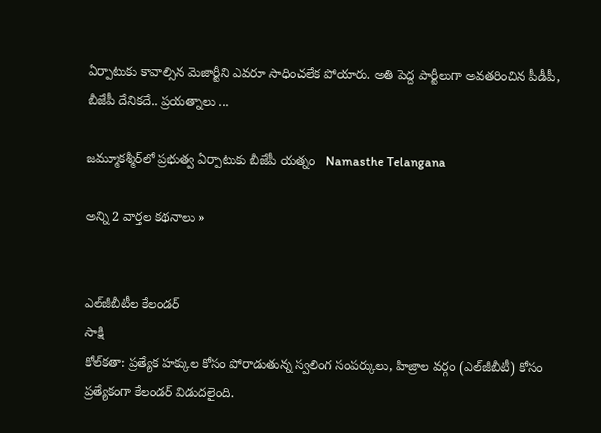ఏర్పాటుకు కావాల్సిన మెజార్టీని ఎవరూ సాధించలేక పోయారు. అతి పెద్ద పార్టీలుగా అవతరించిన పీడీపీ, బీజేపీ దేనికదే.. ప్రయత్నాలు ...

జమ్మూకశ్మీర్‌లో ప్రభుత్వ ఏర్పాటుకు బీజేపీ యత్నం   Namasthe Telangana

అన్ని 2 వార్తల కథనాలు »


ఎల్‌జీబీటీల కేలండర్
సాక్షి
కోల్‌కతా: ప్రత్యేక హక్కుల కోసం పోరాడుతున్న స్వలింగ సంపర్కులు, హిజ్రాల వర్గం (ఎల్‌జీబీటీ) కోసం ప్రత్యేకంగా కేలండర్ విడుదలైంది.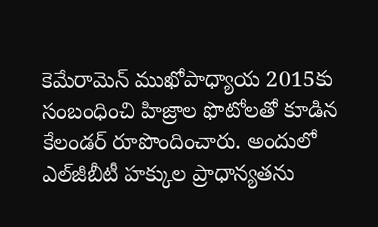కెమేరామెన్ ముఖోపాధ్యాయ 2015కు సంబంధించి హిజ్రాల ఫొటోలతో కూడిన కేలండర్ రూపొందించారు. అందులో ఎల్‌జీబీటీ హక్కుల ప్రాధాన్యతను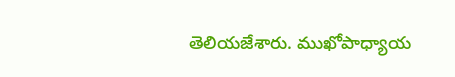తెలియజేశారు. ముఖోపాధ్యాయ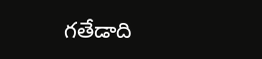గతేడాది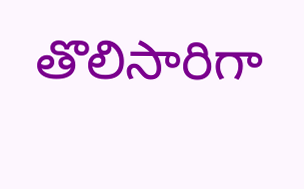తొలిసారిగా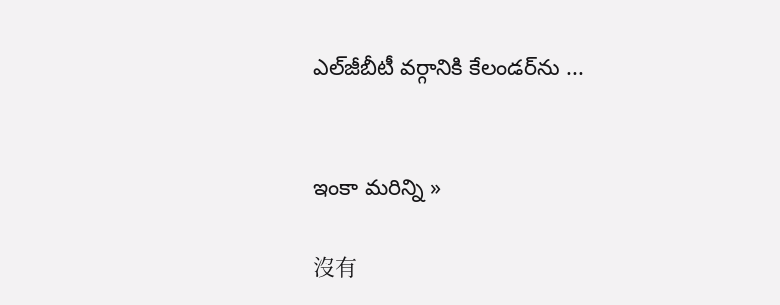ఎల్‌జీబీటీ వర్గానికి కేలండర్‌ను ...


ఇంకా మరిన్ని »

沒有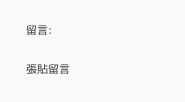留言:

張貼留言